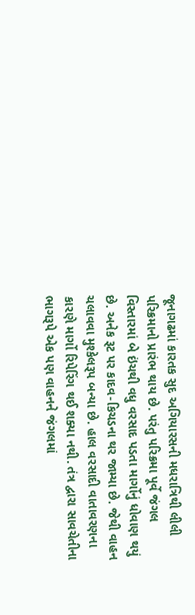જૂનાગઢમાં કારતક સુદ અગિયારસની મધરાત્રિથી લીલી પરિક્રમાનો પ્રારંભ થાય છે. પરંતુ પરિક્રમા પૂર્વે જંગલ વિસ્તારમાં બે ઇંચથી વધુ વરસાદ પડતા માર્ગોનું ધોવાણ થયું છે. અનેક રૂટ પર કાદવ-કિચડના થર જામ્યા છે. જેથી વાહન ચલાવવા મુશ્કેલરૂપ બન્યા છે. હાલ વરસાદી વાતાવરણના કારણે માર્ગો રિપેરિંગ થઈ શક્યા નથી. તંત્ર દ્વારા સાવચેતીના ભાગરૂપે એક પણ વાહનને જંગલમાં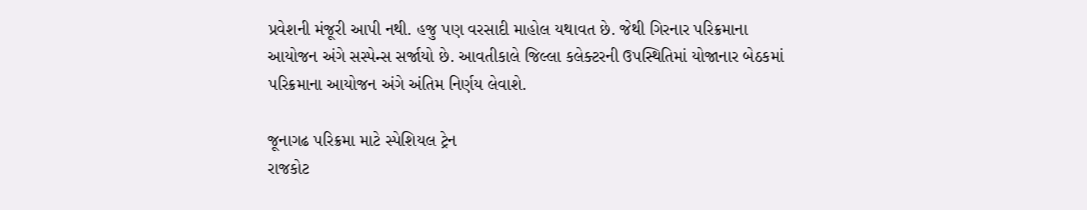પ્રવેશની મંજૂરી આપી નથી. હજુ પણ વરસાદી માહોલ યથાવત છે. જેથી ગિરનાર પરિક્રમાના આયોજન અંગે સસ્પેન્સ સર્જાયો છે. આવતીકાલે જિલ્લા કલેક્ટરની ઉપસ્થિતિમાં યોજાનાર બેઠકમાં પરિક્રમાના આયોજન અંગે અંતિમ નિર્ણય લેવાશે.

જૂનાગઢ પરિક્રમા માટે સ્પેશિયલ ટ્રેન
રાજકોટ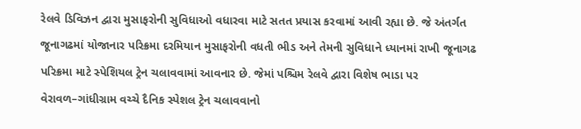રેલવે ડિવિઝન દ્વારા મુસાફરોની સુવિધાઓ વધારવા માટે સતત પ્રયાસ કરવામાં આવી રહ્યા છે. જે અંતર્ગત જૂનાગઢમાં યોજાનાર પરિક્રમા દરમિયાન મુસાફરોની વધતી ભીડ અને તેમની સુવિધાને ધ્યાનમાં રાખી જૂનાગઢ પરિક્રમા માટે સ્પેશિયલ ટ્રેન ચલાવવામાં આવનાર છે. જેમાં પશ્ચિમ રેલવે દ્વારા વિશેષ ભાડા પર વેરાવળ–ગાંધીગ્રામ વચ્ચે દૈનિક સ્પેશલ ટ્રેન ચલાવવાનો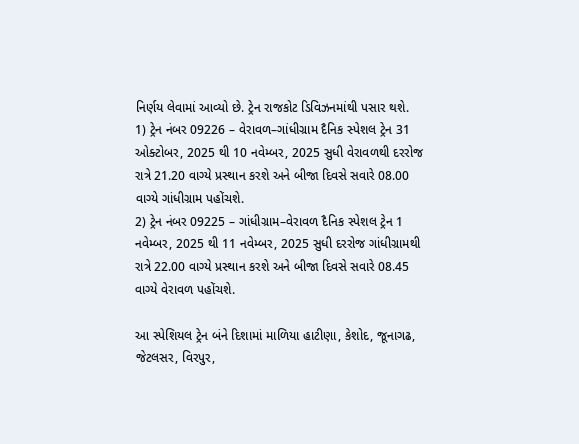નિર્ણય લેવામાં આવ્યો છે. ટ્રેન રાજકોટ ડિવિઝનમાંથી પસાર થશે.
1) ટ્રેન નંબર 09226 – વેરાવળ–ગાંધીગ્રામ દૈનિક સ્પેશલ ટ્રેન 31 ઓક્ટોબર, 2025 થી 10 નવેમ્બર, 2025 સુધી વેરાવળથી દરરોજ રાત્રે 21.20 વાગ્યે પ્રસ્થાન કરશે અને બીજા દિવસે સવારે 08.00 વાગ્યે ગાંધીગ્રામ પહોંચશે.
2) ટ્રેન નંબર 09225 – ગાંધીગ્રામ–વેરાવળ દૈનિક સ્પેશલ ટ્રેન 1 નવેમ્બર, 2025 થી 11 નવેમ્બર, 2025 સુધી દરરોજ ગાંધીગ્રામથી રાત્રે 22.00 વાગ્યે પ્રસ્થાન કરશે અને બીજા દિવસે સવારે 08.45 વાગ્યે વેરાવળ પહોંચશે.

આ સ્પેશિયલ ટ્રેન બંને દિશામાં માળિયા હાટીણા, કેશોદ, જૂનાગઢ, જેટલસર, વિરપુર,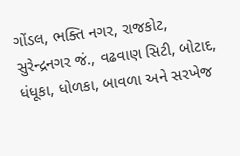ગોંડલ, ભક્તિ નગર, રાજકોટ, સુરેન્દ્રનગર જં., વઢવાણ સિટી, બોટાદ, ધંધૂકા, ધોળકા, બાવળા અને સરખેજ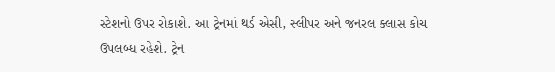સ્ટેશનો ઉપર રોકાશે. આ ટ્રેનમાં થર્ડ એસી, સ્લીપર અને જનરલ ક્લાસ કોચ ઉપલબ્ધ રહેશે. ટ્રેન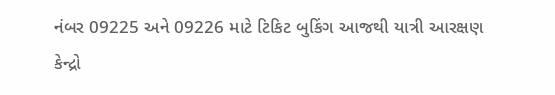નંબર 09225 અને 09226 માટે ટિકિટ બુકિંગ આજથી યાત્રી આરક્ષણ કેન્દ્રો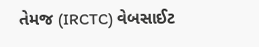તેમજ (IRCTC) વેબસાઈટ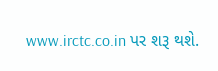www.irctc.co.in પર શરૂ થશે.